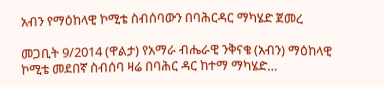አብን የማዕከላዊ ኮሚቴ ስብሰባውን በባሕርዳር ማካሄድ ጀመረ

መጋቢት 9/2014 (ዋልታ) የአማራ ብሔራዊ ንቅናቄ (አብን) ማዕከላዊ ኮሚቴ መደበኛ ስብሰባ ዛሬ በባሕር ዳር ከተማ ማካሄድ…